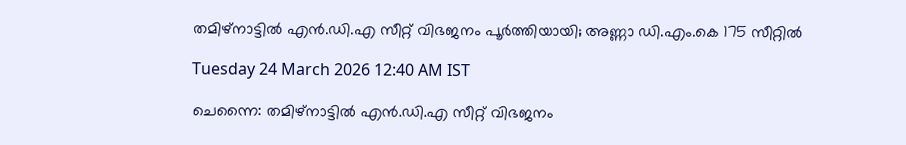തമിഴ്നാട്ടിൽ എൻ.ഡി.എ സീറ്റ് വിഭജനം പൂർത്തിയായി; അണ്ണാ ഡി.എം.കെ 175 സീറ്റിൽ

Tuesday 24 March 2026 12:40 AM IST

ചെന്നൈ: തമിഴ്നാട്ടിൽ എൻ.ഡി.എ സീറ്റ് വിഭജനം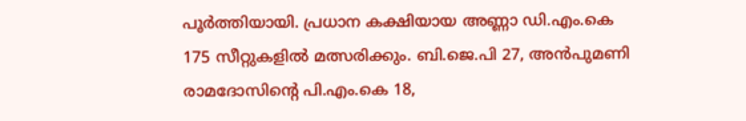പൂർത്തിയായി. പ്രധാന കക്ഷിയായ അണ്ണാ ഡി.എം.കെ 175 സീറ്റുകളിൽ മത്സരിക്കും. ബി.ജെ.പി 27, അൻപുമണി രാമദോസിന്റെ പി.എം.കെ 18,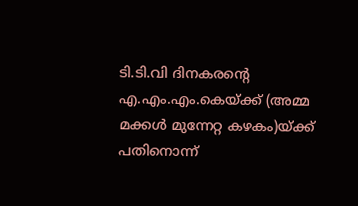ടി.ടി.വി ദിനകരന്റെ എ.എം.എം.കെയ്ക്ക് (അമ്മ മക്കൾ മുന്നേറ്റ കഴകം)യ്ക്ക് പതിനൊന്ന്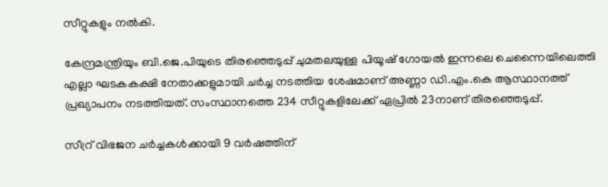സീറ്റുകളും നൽകി.

കേന്ദ്രമന്ത്രിയും ബി.ജെ.പിയുടെ തിരഞ്ഞെടുപ്പ് ചുമതലയുള്ള പിയൂഷ് ഗോയൽ ഇന്നലെ ചെന്നൈയിലെത്തി എല്ലാ ഘടകകക്ഷി നേതാക്കളുമായി ചർച്ച നടത്തിയ ശേഷമാണ് അണ്ണാ ഡി.എം.കെ ആസ്ഥാനത്ത് പ്രഖ്യാപനം നടത്തിയത്. സംസ്ഥാനത്തെ 234 സീറ്റുകളിലേക്ക് ഏപ്രിൽ 23നാണ് തിരഞ്ഞെടുപ്പ്.

സീറ്ര് വിഭജന ചർച്ചകൾക്കായി 9 വർഷത്തിന്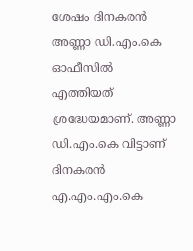ശേഷം ദിനകരൻ അണ്ണാ ഡി.എം.കെ ഓഫീസിൽ എത്തിയത് ശ്രദ്ധേയമാണ്. അണ്ണാ ഡ‌ി.എം.കെ വിട്ടാണ് ദിനകരൻ എ.എം.എം.കെ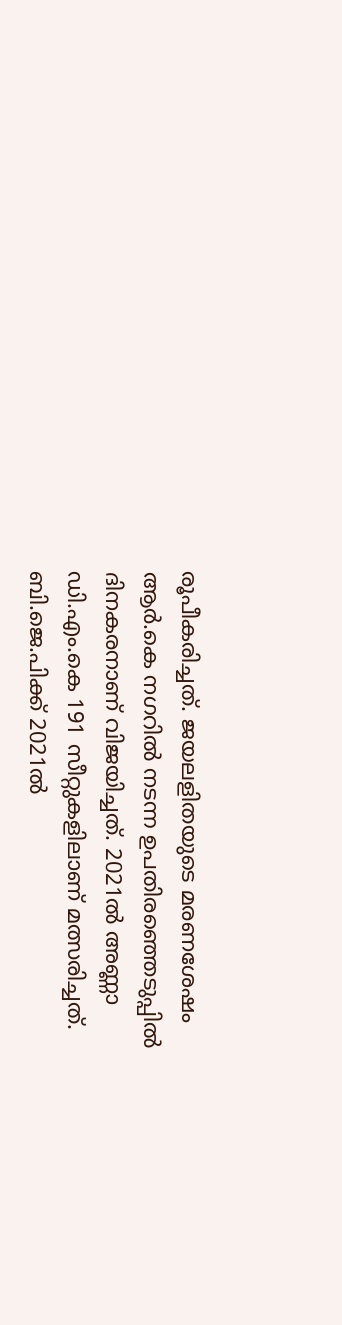രൂപീകരിച്ചത്. ജയലളിതയുടെ മരണശേഷം ആർ.കെ നഗറിൽ നടന്ന ഉപതിരഞ്ഞെടുപ്പിൽ ദിനകരനാണ് വിജയിച്ചത്. 2021ൽ അണ്ണാ ഡി.എം.കെ 191 സീറ്റുകളിലാണ് മത്സരിച്ചത്. ബി.ജെ.പിക്ക് 2021ൽ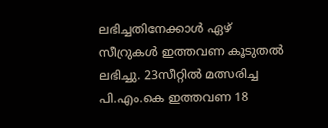ലഭിച്ചതിനേക്കാൾ ഏഴ് സീറ്രുകൾ ഇത്തവണ കൂടുതൽ ലഭിച്ചു. 23സീറ്റിൽ മത്സരിച്ച പി.എം.കെ ഇത്തവണ 18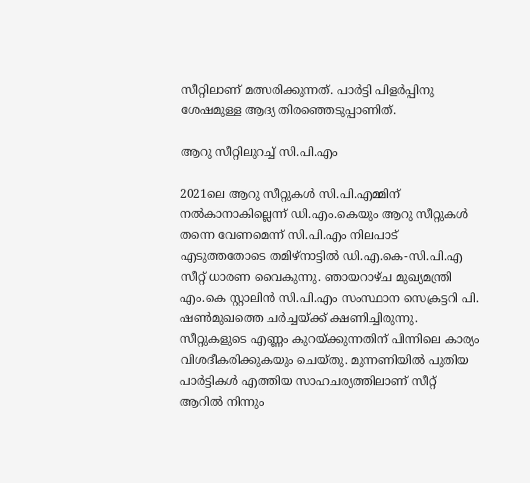സീറ്റിലാണ് മത്സരിക്കുന്നത്. പാർട്ടി പിളർപ്പിനു ശേഷമുള്ള ആദ്യ തിരഞ്ഞെടുപ്പാണിത്.

ആറു സീറ്റിലുറച്ച് സി.പി.എം

2021ലെ ആറു സീറ്റുകൾ സി.പി.എമ്മിന് നൽകാനാകില്ലെന്ന് ഡി.എം.കെയും ആറു സീറ്റുകൾ തന്നെ വേണമെന്ന് സി.പി.എം നിലപാട് എടുത്തതോടെ തമിഴ്നാട്ടിൽ ഡി.എ.കെ-സി.പി.എ സീറ്റ് ധാരണ വൈകുന്നു. ഞായറാഴ്ച മുഖ്യമന്ത്രി എം.കെ സ്റ്റാലിൻ സി.പി.എം സംസ്ഥാന സെക്രട്ടറി പി. ഷൺമുഖത്തെ ചർച്ചയ്ക്ക് ക്ഷണിച്ചിരുന്നു. സീറ്റുകളുടെ എണ്ണം കുറയ്ക്കുന്നതിന് പിന്നിലെ കാര്യം വിശദീകരിക്കുകയും ചെയ്തു. മുന്നണിയിൽ പുതിയ പാർട്ടികൾ എത്തിയ സാഹചര്യത്തിലാണ് സീറ്റ് ആറിൽ നിന്നും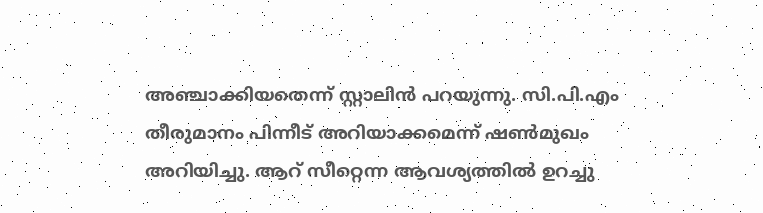അഞ്ചാക്കിയതെന്ന് സ്റ്റാലിൻ പറയുന്നു. സി.പി.എം തീരുമാനം പിന്നീട് അറിയാക്കമെന്ന് ഷൺമുഖം അറിയിച്ചു. ആറ് സീറ്റെന്ന ആവശ്യത്തിൽ ഉറച്ചു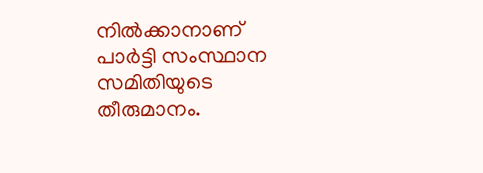നിൽക്കാനാണ് പാർട്ടി സംസ്ഥാന സമിതിയുടെ തീരുമാനം.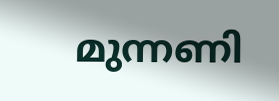മുന്നണി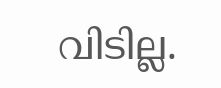വിടില്ല.